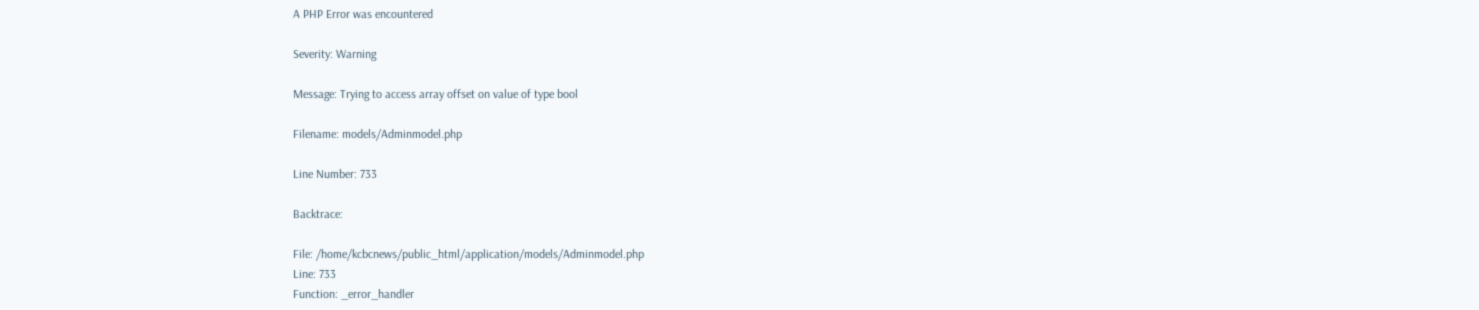A PHP Error was encountered

Severity: Warning

Message: Trying to access array offset on value of type bool

Filename: models/Adminmodel.php

Line Number: 733

Backtrace:

File: /home/kcbcnews/public_html/application/models/Adminmodel.php
Line: 733
Function: _error_handler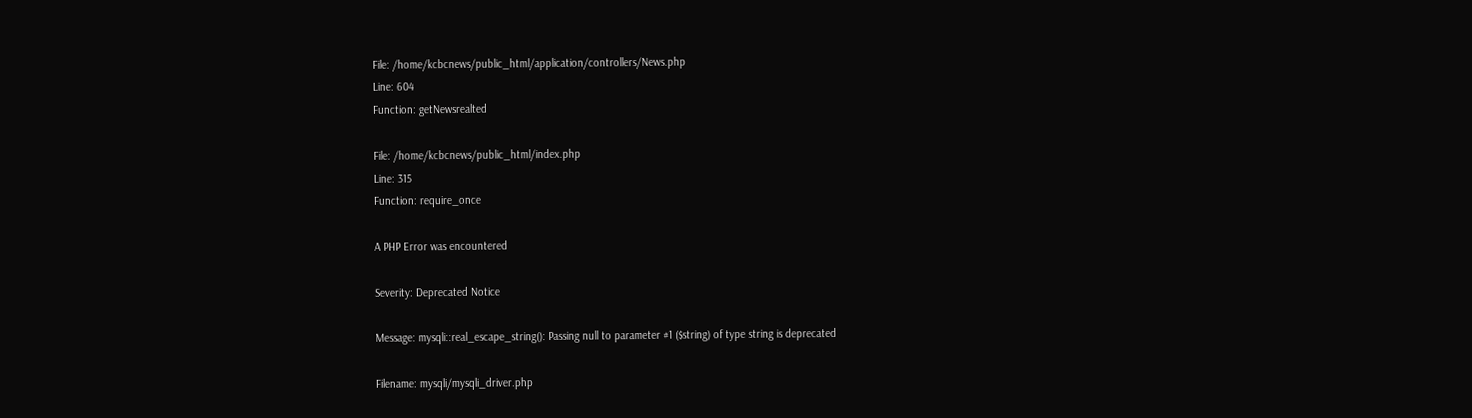File: /home/kcbcnews/public_html/application/controllers/News.php
Line: 604
Function: getNewsrealted

File: /home/kcbcnews/public_html/index.php
Line: 315
Function: require_once

A PHP Error was encountered

Severity: Deprecated Notice

Message: mysqli::real_escape_string(): Passing null to parameter #1 ($string) of type string is deprecated

Filename: mysqli/mysqli_driver.php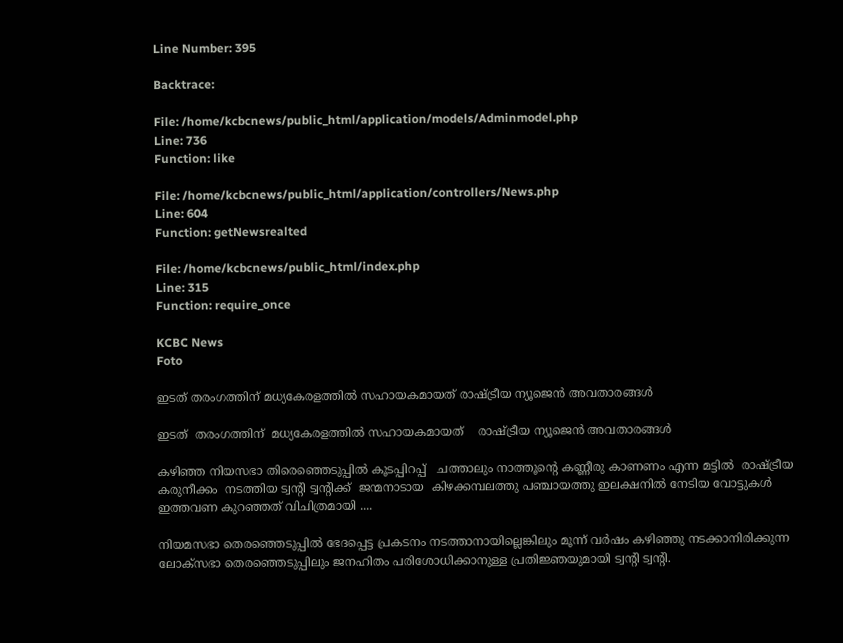Line Number: 395

Backtrace:

File: /home/kcbcnews/public_html/application/models/Adminmodel.php
Line: 736
Function: like

File: /home/kcbcnews/public_html/application/controllers/News.php
Line: 604
Function: getNewsrealted

File: /home/kcbcnews/public_html/index.php
Line: 315
Function: require_once

KCBC News
Foto

ഇടത് തരംഗത്തിന് മധ്യകേരളത്തിൽ സഹായകമായത് രാഷ്ട്രീയ ന്യൂജെൻ അവതാരങ്ങൾ

ഇടത്  തരംഗത്തിന്  മധ്യകേരളത്തിൽ സഹായകമായത്    രാഷ്ട്രീയ ന്യൂജെൻ അവതാരങ്ങൾ

കഴിഞ്ഞ നിയസഭാ തിരെഞ്ഞെടുപ്പിൽ കൂടപ്പിറപ്പ്   ചത്താലും നാത്തൂന്റെ കണ്ണീരു കാണണം എന്ന മട്ടിൽ  രാഷ്ട്രീയ കരുനീക്കം  നടത്തിയ ട്വന്റി ട്വന്റിക്ക്‌  ജന്മനാടായ  കിഴക്കമ്പലത്തു പഞ്ചായത്തു ഇലക്ഷനിൽ നേടിയ വോട്ടുകൾ  ഇത്തവണ കുറഞ്ഞത് വിചിത്രമായി ....

നിയമസഭാ തെരഞ്ഞെടുപ്പില്‍ ഭേദപ്പെട്ട പ്രകടനം നടത്താനായില്ലെങ്കിലും മൂന്ന് വര്‍ഷം കഴിഞ്ഞു നടക്കാനിരിക്കുന്ന ലോക്‌സഭാ തെരഞ്ഞെടുപ്പിലും ജനഹിതം പരിശോധിക്കാനുള്ള പ്രതിജ്ഞയുമായി ട്വന്റി ട്വന്റി.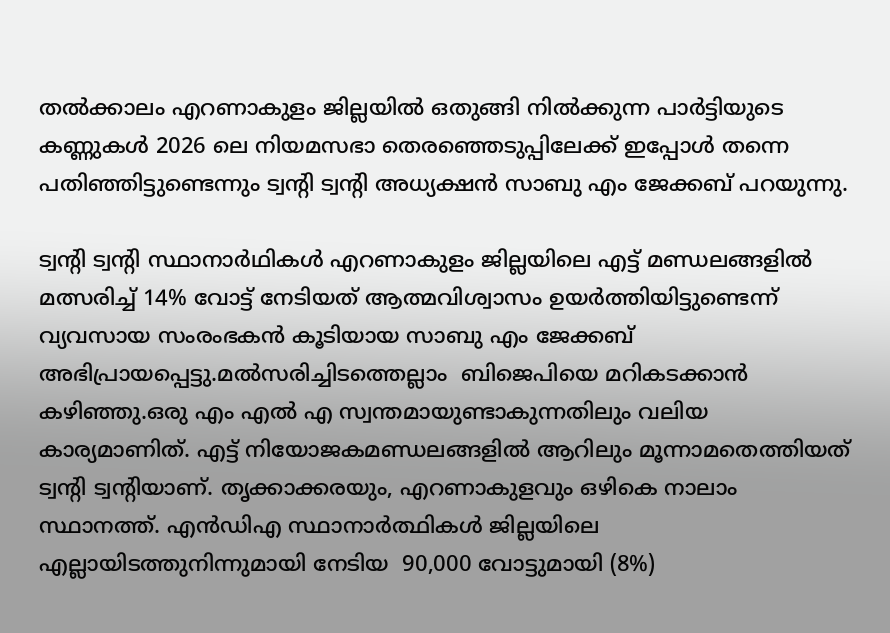തല്‍ക്കാലം എറണാകുളം ജില്ലയില്‍ ഒതുങ്ങി നില്‍ക്കുന്ന പാര്‍ട്ടിയുടെ കണ്ണുകള്‍ 2026 ലെ നിയമസഭാ തെരഞ്ഞെടുപ്പിലേക്ക് ഇപ്പോള്‍ തന്നെ പതിഞ്ഞിട്ടുണ്ടെന്നും ട്വന്റി ട്വന്റി അധ്യക്ഷന്‍ സാബു എം ജേക്കബ് പറയുന്നു.

ട്വന്റി ട്വന്റി സ്ഥാനാര്‍ഥികള്‍ എറണാകുളം ജില്ലയിലെ എട്ട് മണ്ഡലങ്ങളില്‍ മത്സരിച്ച് 14% വോട്ട് നേടിയത് ആത്മവിശ്വാസം ഉയര്‍ത്തിയിട്ടുണ്ടെന്ന് വ്യവസായ സംരംഭകന്‍ കൂടിയായ സാബു എം ജേക്കബ്  അഭിപ്രായപ്പെട്ടു.മല്‍സരിച്ചിടത്തെല്ലാം  ബിജെപിയെ മറികടക്കാന്‍ കഴിഞ്ഞു.ഒരു എം എല്‍ എ സ്വന്തമായുണ്ടാകുന്നതിലും വലിയ കാര്യമാണിത്. എട്ട് നിയോജകമണ്ഡലങ്ങളില്‍ ആറിലും മൂന്നാമതെത്തിയത് ട്വന്റി ട്വന്റിയാണ്. തൃക്കാക്കരയും, എറണാകുളവും ഒഴികെ നാലാം സ്ഥാനത്ത്. എന്‍ഡിഎ സ്ഥാനാര്‍ത്ഥികള്‍ ജില്ലയിലെ എല്ലായിടത്തുനിന്നുമായി നേടിയ  90,000 വോട്ടുമായി (8%)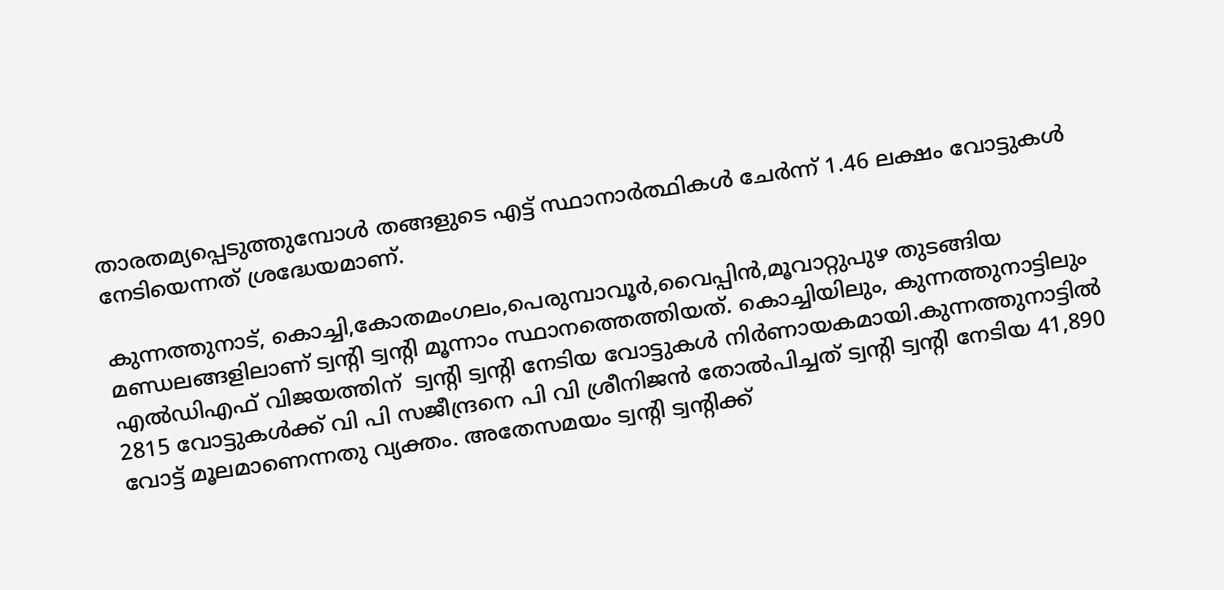താരതമ്യപ്പെടുത്തുമ്പോള്‍ തങ്ങളുടെ എട്ട് സ്ഥാനാര്‍ത്ഥികള്‍ ചേര്‍ന്ന് 1.46 ലക്ഷം വോട്ടുകള്‍ നേടിയെന്നത് ശ്രദ്ധേയമാണ്.

കുന്നത്തുനാട്, കൊച്ചി,കോതമംഗലം,പെരുമ്പാവൂര്‍,വൈപ്പിന്‍,മൂവാറ്റുപുഴ തുടങ്ങിയ മണ്ഡലങ്ങളിലാണ് ട്വന്റി ട്വന്റി മൂന്നാം സ്ഥാനത്തെത്തിയത്. കൊച്ചിയിലും, കുന്നത്തുനാട്ടിലും എല്‍ഡിഎഫ് വിജയത്തിന്  ട്വന്റി ട്വന്റി നേടിയ വോട്ടുകള്‍ നിര്‍ണായകമായി.കുന്നത്തുനാട്ടില്‍ 2815 വോട്ടുകള്‍ക്ക് വി പി സജീന്ദ്രനെ പി വി ശ്രീനിജന്‍ തോല്‍പിച്ചത് ട്വന്റി ട്വന്റി നേടിയ 41,890 വോട്ട് മൂലമാണെന്നതു വ്യക്തം. അതേസമയം ട്വന്റി ട്വന്റിക്ക്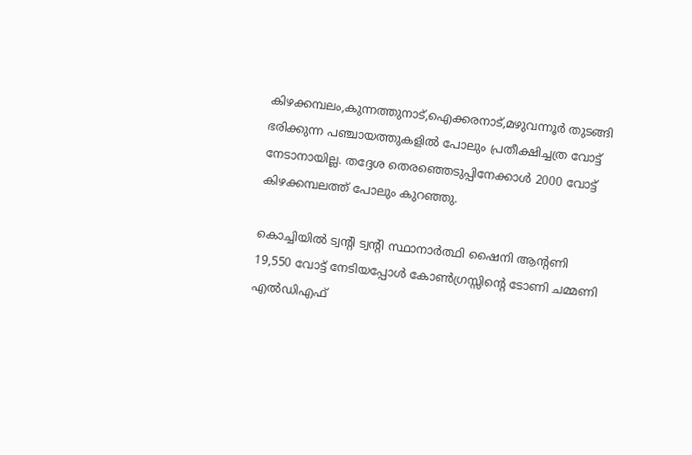കിഴക്കമ്പലം,കുന്നത്തുനാട്,ഐക്കരനാട്,മഴുവന്നൂര്‍ തുടങ്ങി ഭരിക്കുന്ന പഞ്ചായത്തുകളില്‍ പോലും പ്രതീക്ഷിച്ചത്ര വോട്ട് നേടാനായില്ല. തദ്ദേശ തെരഞ്ഞെടുപ്പിനേക്കാള്‍ 2000 വോട്ട് കിഴക്കമ്പലത്ത് പോലും കുറഞ്ഞു.

കൊച്ചിയില്‍ ട്വന്റി ട്വന്റി സ്ഥാനാര്‍ത്ഥി ഷൈനി ആന്റണി 19,550 വോട്ട് നേടിയപ്പോള്‍ കോണ്‍ഗ്രസ്സിന്റെ ടോണി ചമ്മണി എല്‍ഡിഎഫ്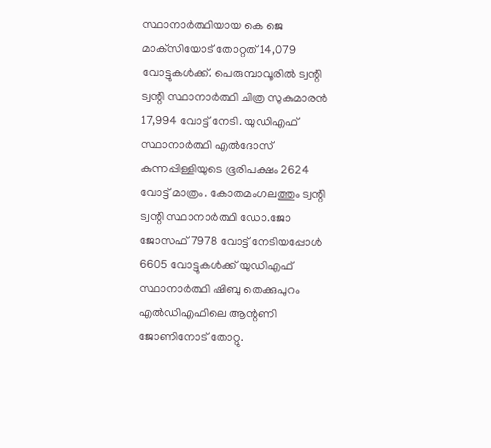സ്ഥാനാര്‍ത്ഥിയായ കെ ജെ മാക്‌സിയോട് തോറ്റത് 14,079 വോട്ടുകള്‍ക്ക്. പെരുമ്പാവൂരില്‍ ട്വന്റി ട്വന്റി സ്ഥാനാര്‍ത്ഥി ചിത്ര സുകുമാരന്‍ 17,994 വോട്ട് നേടി. യുഡിഎഫ് സ്ഥാനാര്‍ത്ഥി എല്‍ദോസ് കുന്നപ്പിള്ളിയുടെ ഭൂരിപക്ഷം 2624 വോട്ട് മാത്രം. കോതമംഗലത്തും ട്വന്റി ട്വന്റി സ്ഥാനാര്‍ത്ഥി ഡോ.ജോ ജോസഫ് 7978 വോട്ട് നേടിയപ്പോള്‍ 6605 വോട്ടുകള്‍ക്ക് യുഡിഎഫ് സ്ഥാനാര്‍ത്ഥി ഷിബു തെക്കുപുറം എല്‍ഡിഎഫിലെ ആന്റണി ജോണിനോട് തോറ്റു.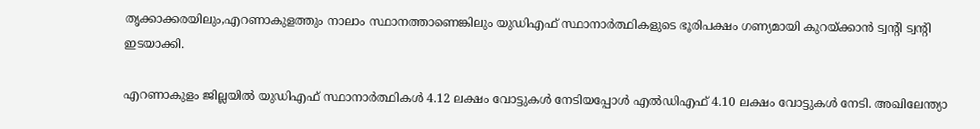തൃക്കാക്കരയിലും,എറണാകുളത്തും നാലാം സ്ഥാനത്താണെങ്കിലും യുഡിഎഫ് സ്ഥാനാര്‍ത്ഥികളുടെ ഭൂരിപക്ഷം ഗണ്യമായി കുറയ്ക്കാന്‍ ട്വന്റി ട്വന്റി ഇടയാക്കി.

എറണാകുളം ജില്ലയില്‍ യുഡിഎഫ് സ്ഥാനാര്‍ത്ഥികള്‍ 4.12 ലക്ഷം വോട്ടുകള്‍ നേടിയപ്പോള്‍ എല്‍ഡിഎഫ് 4.10 ലക്ഷം വോട്ടുകള്‍ നേടി. അഖിലേന്ത്യാ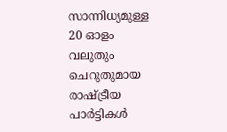സാന്നിധ്യമുള്ള 20 ഓളം വലുതും ചെറുതുമായ രാഷ്ട്രീയ പാര്‍ട്ടികള്‍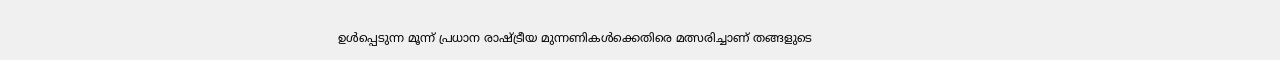ഉള്‍പ്പെടുന്ന മൂന്ന് പ്രധാന രാഷ്ട്രീയ മുന്നണികള്‍ക്കെതിരെ മത്സരിച്ചാണ് തങ്ങളുടെ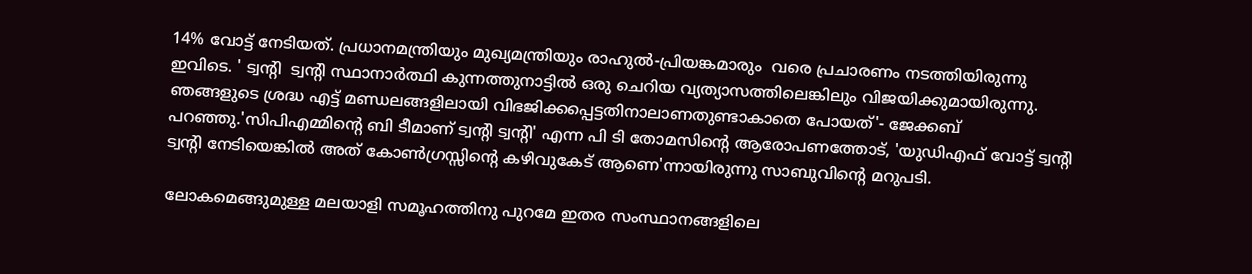14% വോട്ട് നേടിയത്. പ്രധാനമന്ത്രിയും മുഖ്യമന്ത്രിയും രാഹുല്‍-പ്രിയങ്കമാരും  വരെ പ്രചാരണം നടത്തിയിരുന്നു ഇവിടെ. ' ട്വന്റി  ട്വന്റി സ്ഥാനാര്‍ത്ഥി കുന്നത്തുനാട്ടില്‍ ഒരു ചെറിയ വ്യത്യാസത്തിലെങ്കിലും വിജയിക്കുമായിരുന്നു. ഞങ്ങളുടെ ശ്രദ്ധ എട്ട് മണ്ഡലങ്ങളിലായി വിഭജിക്കപ്പെട്ടതിനാലാണതുണ്ടാകാതെ പോയത്'- ജേക്കബ് പറഞ്ഞു.'സിപിഎമ്മിന്റെ ബി ടീമാണ് ട്വന്റി ട്വന്റി' എന്ന പി ടി തോമസിന്റെ ആരോപണത്തോട്, 'യുഡിഎഫ് വോട്ട് ട്വന്റി ട്വന്റി നേടിയെങ്കില്‍ അത് കോണ്‍ഗ്രസ്സിന്റെ കഴിവുകേട് ആണെ'ന്നായിരുന്നു സാബുവിന്റെ മറുപടി.

ലോകമെങ്ങുമുള്ള മലയാളി സമൂഹത്തിനു പുറമേ ഇതര സംസ്ഥാനങ്ങളിലെ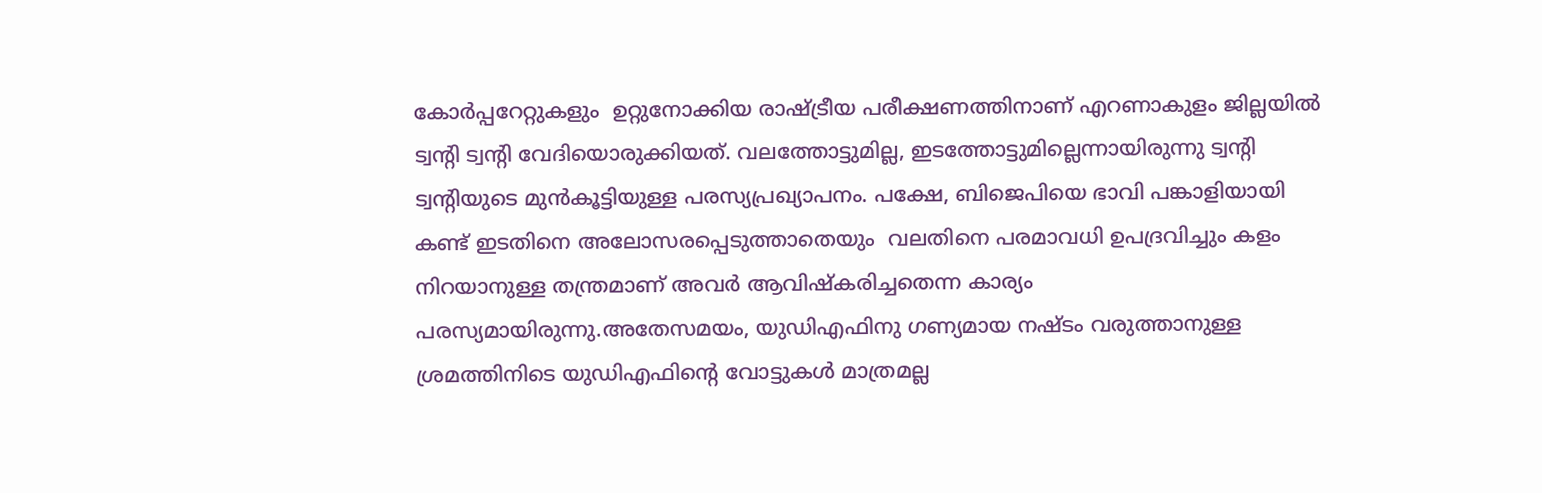കോര്‍പ്പറേറ്റുകളും  ഉറ്റുനോക്കിയ രാഷ്ട്രീയ പരീക്ഷണത്തിനാണ് എറണാകുളം ജില്ലയില്‍ ട്വന്റി ട്വന്റി വേദിയൊരുക്കിയത്. വലത്തോട്ടുമില്ല, ഇടത്തോട്ടുമില്ലെന്നായിരുന്നു ട്വന്റി ട്വന്റിയുടെ മുന്‍കൂട്ടിയുള്ള പരസ്യപ്രഖ്യാപനം. പക്ഷേ, ബിജെപിയെ ഭാവി പങ്കാളിയായി കണ്ട് ഇടതിനെ അലോസരപ്പെടുത്താതെയും  വലതിനെ പരമാവധി ഉപദ്രവിച്ചും കളം നിറയാനുള്ള തന്ത്രമാണ് അവര്‍ ആവിഷ്‌കരിച്ചതെന്ന കാര്യം പരസ്യമായിരുന്നു.അതേസമയം, യുഡിഎഫിനു ഗണ്യമായ നഷ്ടം വരുത്താനുള്ള ശ്രമത്തിനിടെ യുഡിഎഫിന്റെ വോട്ടുകള്‍ മാത്രമല്ല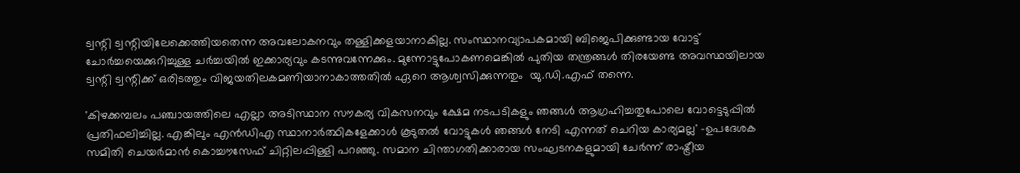ട്വന്റി ട്വന്റിയിലേക്കെത്തിയതെന്ന അവലോകനവും തള്ളിക്കളയാനാകില്ല. സംസ്ഥാനവ്യാപകമായി ബിജെപിക്കുണ്ടായ വോട്ട് ചോര്‍ച്ചയെക്കുറിച്ചുള്ള ചര്‍ച്ചയില്‍ ഇക്കാര്യവും കടന്നുവന്നേക്കും. മുന്നോട്ടുപോകണമെങ്കില്‍ പുതിയ തന്ത്രങ്ങള്‍ തിരയേണ്ട അവസ്ഥയിലായ ട്വന്റി ട്വന്റിക്ക് ഒരിടത്തും വിജയതിലകമണിയാനാകാത്തതില്‍ ഏറെ ആശ്വസിക്കുന്നതും  യു.ഡി.എഫ് തന്നെ.

'കിഴക്കമ്പലം പഞ്ചായത്തിലെ എല്ലാ അടിസ്ഥാന സൗകര്യ വികസനവും ക്ഷേമ നടപടികളും ഞങ്ങള്‍ ആഗ്രഹിച്ചതുപോലെ വോട്ടെടുപ്പില്‍ പ്രതിഫലിച്ചില്ല. എങ്കിലും എന്‍ഡിഎ സ്ഥാനാര്‍ത്ഥികളേക്കാള്‍ കൂടുതല്‍ വോട്ടുകള്‍ ഞങ്ങള്‍ നേടി എന്നത് ചെറിയ കാര്യമല്ല' -ഉപദേശക സമിതി ചെയര്‍മാന്‍ കൊച്ചൗസേഫ് ചിറ്റിലപ്പിള്ളി പറഞ്ഞു. സമാന ചിന്താഗതിക്കാരായ സംഘടനകളുമായി ചേര്‍ന്ന് രാഷ്ട്രീയ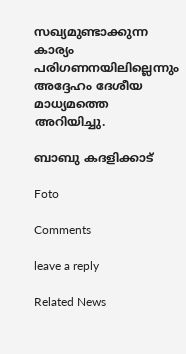സഖ്യമുണ്ടാക്കുന്ന കാര്യം പരിഗണനയിലില്ലെന്നും അദ്ദേഹം ദേശീയ മാധ്യമത്തെ അറിയിച്ചു.

ബാബു കദളിക്കാട്

Foto

Comments

leave a reply

Related News